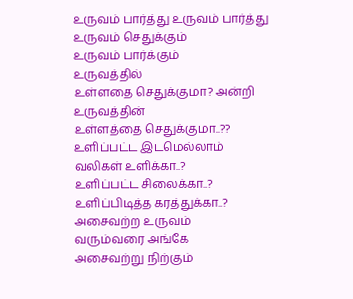உருவம் பார்த்து உருவம் பார்த்து
உருவம் செதுக்கும்
உருவம் பார்க்கும்
உருவத்தில்
உள்ளதை செதுக்குமா? அன்றி
உருவத்தின்
உள்ளத்தை செதுக்குமா..??
உளிப்பட்ட இடமெல்லாம்
வலிகள் உளிக்கா..?
உளிப்பட்ட சிலைக்கா..?
உளிப்பிடித்த கரத்துக்கா..?
அசைவற்ற உருவம்
வரும்வரை அங்கே
அசைவற்று நிற்கும்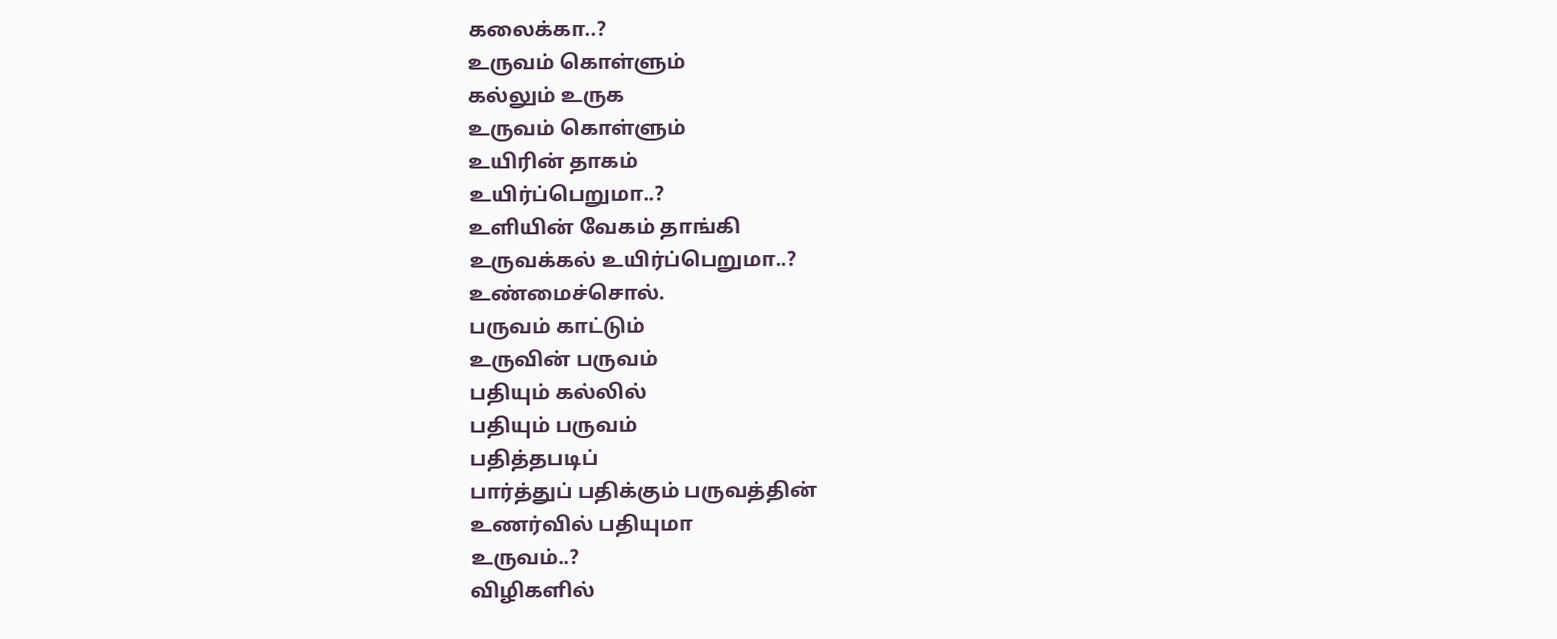கலைக்கா..?
உருவம் கொள்ளும்
கல்லும் உருக
உருவம் கொள்ளும்
உயிரின் தாகம்
உயிர்ப்பெறுமா..?
உளியின் வேகம் தாங்கி
உருவக்கல் உயிர்ப்பெறுமா..?
உண்மைச்சொல்.
பருவம் காட்டும்
உருவின் பருவம்
பதியும் கல்லில்
பதியும் பருவம்
பதித்தபடிப்
பார்த்துப் பதிக்கும் பருவத்தின்
உணர்வில் பதியுமா
உருவம்..?
விழிகளில்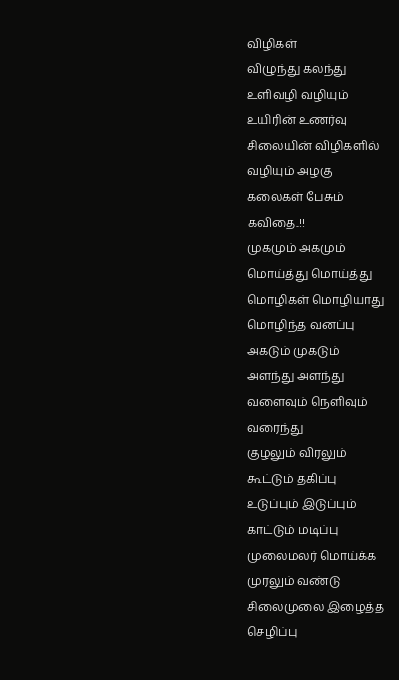விழிகள்
விழுந்து கலந்து
உளிவழி வழியும்
உயிரின் உணர்வு
சிலையின் விழிகளில்
வழியும் அழகு
கலைகள் பேசும்
கவிதை..!!
முகமும் அகமும்
மொய்த்து மொய்த்து
மொழிகள் மொழியாது
மொழிந்த வனப்பு
அகடும் முகடும்
அளந்து அளந்து
வளைவும் நெளிவும்
வரைந்து
குழலும் விரலும்
கூட்டும் தகிப்பு
உடுப்பும் இடுப்பும்
காட்டும் மடிப்பு
முலைமலர் மொய்க்க
முரலும் வண்டு
சிலைமுலை இழைத்த
செழிப்பு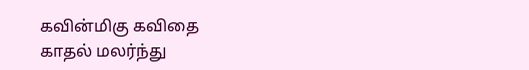கவின்மிகு கவிதை
காதல் மலர்ந்து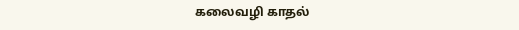கலைவழி காதல்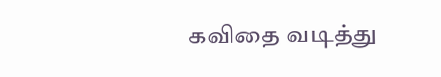கவிதை வடித்து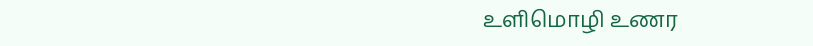உளிமொழி உணர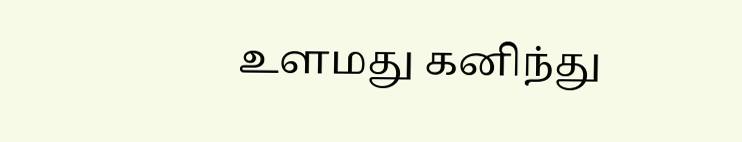உளமது கனிந்து